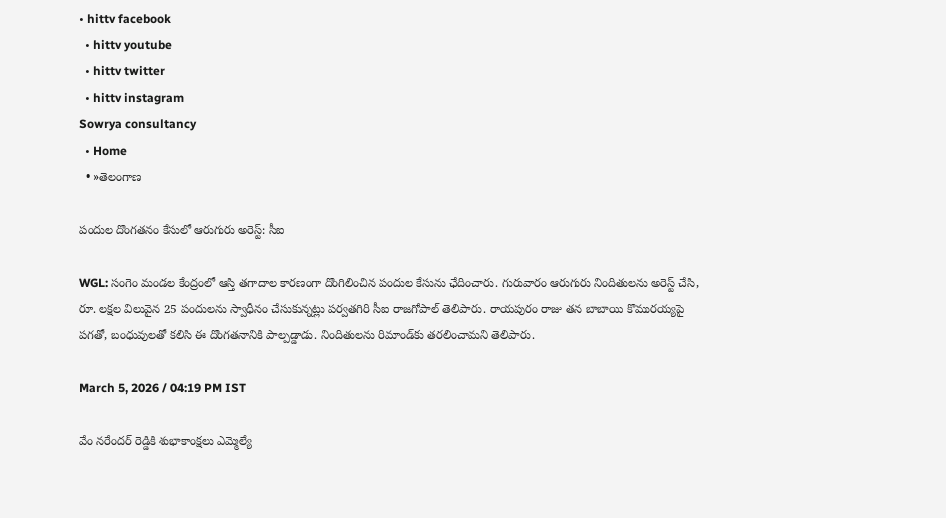• hittv facebook
  • hittv youtube
  • hittv twitter
  • hittv instagram
Sowrya consultancy
  • Home
  • »తెలంగాణ

పందుల దొంగతనం కేసులో ఆరుగురు అరెస్ట్: సీఐ

WGL: సంగెం మండల కేంద్రంలో ఆస్తి తగాదాల కారణంగా దొంగిలించిన పందుల కేసును ఛేదించారు. గురువారం ఆరుగురు నిందితులను అరెస్ట్ చేసి, రూ. లక్షల విలువైన 25 పందులను స్వాధీనం చేసుకున్నట్లు పర్వతగిరి సీఐ రాజగోపాల్ తెలిపారు. రాయపురం రాజు తన బాబాయి కొమురయ్యపై పగతో, బంధువులతో కలిసి ఈ దొంగతనానికి పాల్పడ్డాడు. నిందితులను రిమాండ్‌కు తరలించామని తెలిపారు.

March 5, 2026 / 04:19 PM IST

వేం నరేందర్ రెడ్డికి శుభాకాంక్షలు ఎమ్మెల్యే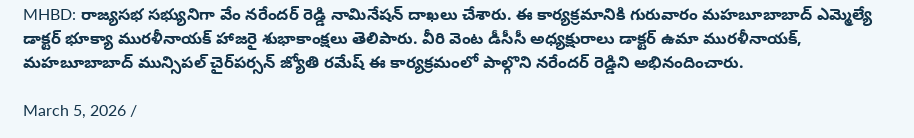MHBD: రాజ్యసభ సభ్యునిగా వేం నరేందర్ రెడ్డి నామినేషన్ దాఖలు చేశారు. ఈ కార్యక్రమానికి గురువారం మహబూబాబాద్ ఎమ్మెల్యే డాక్టర్ భూక్యా మురళీనాయక్ హాజరై శుభాకాంక్షలు తెలిపారు. వీరి వెంట డీసీసీ అధ్యక్షురాలు డాక్టర్ ఉమా మురళీనాయక్, మహబూబాబాద్ మున్సిపల్ చైర్‌పర్సన్ జ్యోతి రమేష్ ఈ కార్యక్రమంలో పాల్గొని నరేందర్ రెడ్డిని అభినందించారు.

March 5, 2026 /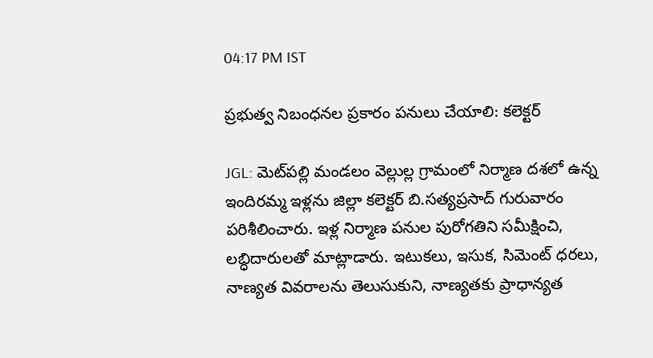04:17 PM IST

ప్రభుత్వ నిబంధనల ప్రకారం పనులు చేయాలి: కలెక్టర్

JGL: మెట్‌పల్లి మండలం వెల్లుల్ల గ్రామంలో నిర్మాణ దశలో ఉన్న ఇందిరమ్మ ఇళ్లను జిల్లా కలెక్టర్ బి.సత్యప్రసాద్ గురువారం పరిశీలించారు. ఇళ్ల నిర్మాణ పనుల పురోగతిని సమీక్షించి, లబ్ధిదారులతో మాట్లాడారు. ఇటుకలు, ఇసుక, సిమెంట్ ధరలు, నాణ్యత వివరాలను తెలుసుకుని, నాణ్యతకు ప్రాధాన్యత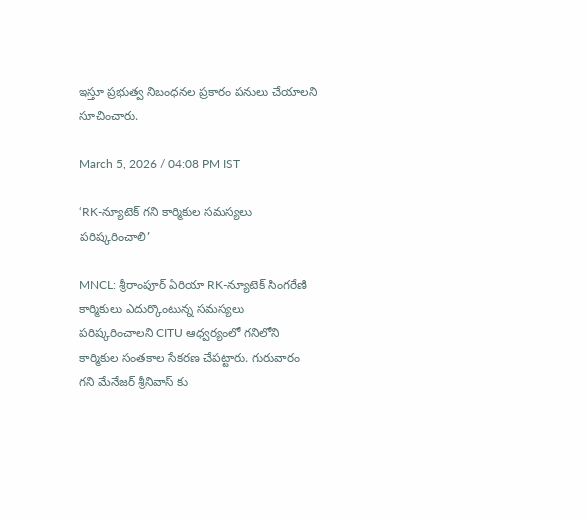ఇస్తూ ప్రభుత్వ నిబంధనల ప్రకారం పనులు చేయాలని సూచించారు.

March 5, 2026 / 04:08 PM IST

‘RK-న్యూటెక్ గని కార్మికుల సమస్యలు పరిష్కరించాలి’

MNCL: శ్రీరాంపూర్ ఏరియా RK-న్యూటెక్ సింగరేణి కార్మికులు ఎదుర్కొంటున్న సమస్యలు పరిష్కరించాలని CITU ఆధ్వర్యంలో గనిలోని కార్మికుల సంతకాల సేకరణ చేపట్టారు. గురువారం గని మేనేజర్ శ్రీనివాస్ కు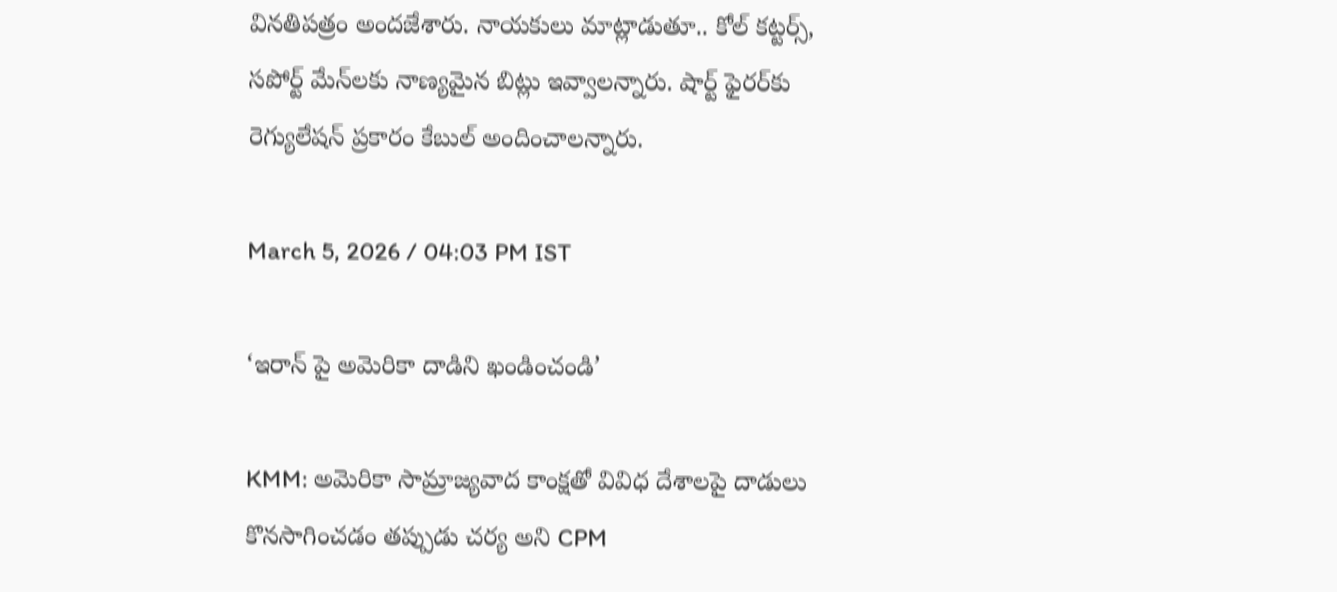వినతిపత్రం అందజేశారు. నాయకులు మాట్లాడుతూ.. కోల్ కట్టర్స్, సపోర్ట్ మేన్‌లకు నాణ్యమైన బిట్లు ఇవ్వాలన్నారు. షార్ట్ ఫైరర్‌కు రెగ్యులేషన్ ప్రకారం కేబుల్ అందించాలన్నారు.

March 5, 2026 / 04:03 PM IST

‘ఇరాన్ పై అమెరికా దాడిని ఖండించండి’

KMM: అమెరికా సామ్రాజ్యవాద కాంక్షతో వివిధ దేశాలపై దాడులు కొనసాగించడం తప్పుడు చర్య అని CPM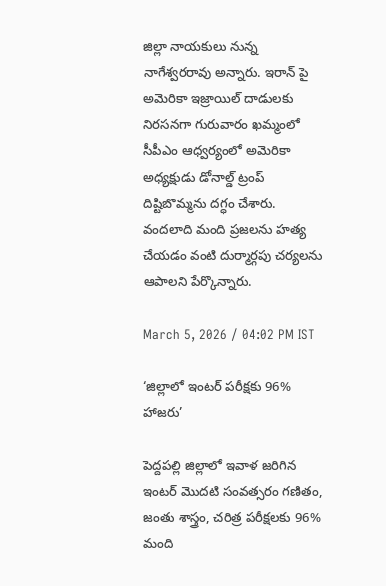జిల్లా నాయకులు నున్న నాగేశ్వరరావు అన్నారు. ఇరాన్ పై అమెరికా ఇజ్రాయిల్ దాడులకు నిరసనగా గురువారం ఖమ్మంలో సీపీఎం ఆధ్వర్యంలో అమెరికా అధ్యక్షుడు డోనాల్డ్ ట్రంప్ దిష్టిబొమ్మను దగ్ధం చేశారు. వందలాది మంది ప్రజలను హత్య చేయడం వంటి దుర్మార్గపు చర్యలను ఆపాలని పేర్కొన్నారు.

March 5, 2026 / 04:02 PM IST

‘జిల్లాలో ఇంటర్ పరీక్షకు 96% హాజరు’

పెద్దపల్లి జిల్లాలో ఇవాళ జరిగిన ఇంటర్ మొదటి సంవత్సరం గణితం, జంతు శాస్త్రం, చరిత్ర పరీక్షలకు 96% మంది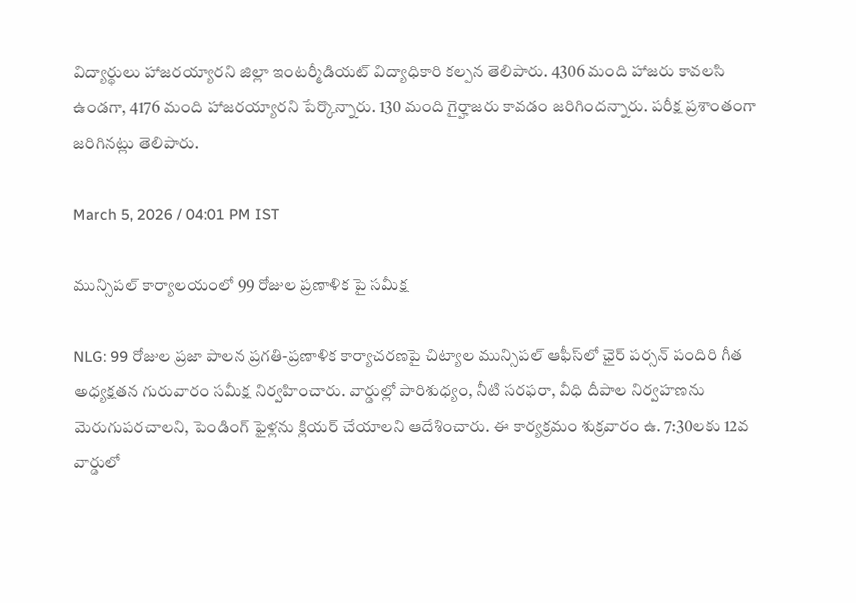విద్యార్థులు హాజరయ్యారని జిల్లా ఇంటర్మీడియట్ విద్యాధికారి కల్పన తెలిపారు. 4306 మంది హాజరు కావలసి ఉండగా, 4176 మంది హాజరయ్యారని పేర్కొన్నారు. 130 మంది గైర్హాజరు కావడం జరిగిందన్నారు. పరీక్ష ప్రశాంతంగా జరిగినట్లు తెలిపారు.

March 5, 2026 / 04:01 PM IST

మున్సిపల్ కార్యాలయంలో 99 రోజుల ప్రణాళిక పై సమీక్ష

NLG: 99 రోజుల ప్రజా పాలన ప్రగతి-ప్రణాళిక కార్యాచరణపై చిట్యాల మున్సిపల్ ఆఫీస్‌లో ఛైర్ పర్సన్ పందిరి గీత అధ్యక్షతన గురువారం సమీక్ష నిర్వహించారు. వార్డుల్లో పారిశుధ్యం, నీటి సరఫరా, వీధి దీపాల నిర్వహణను మెరుగుపరచాలని, పెండింగ్ ఫైళ్లను క్లియర్ చేయాలని ఆదేశించారు. ఈ కార్యక్రమం శుక్రవారం ఉ. 7:30లకు 12వ వార్డులో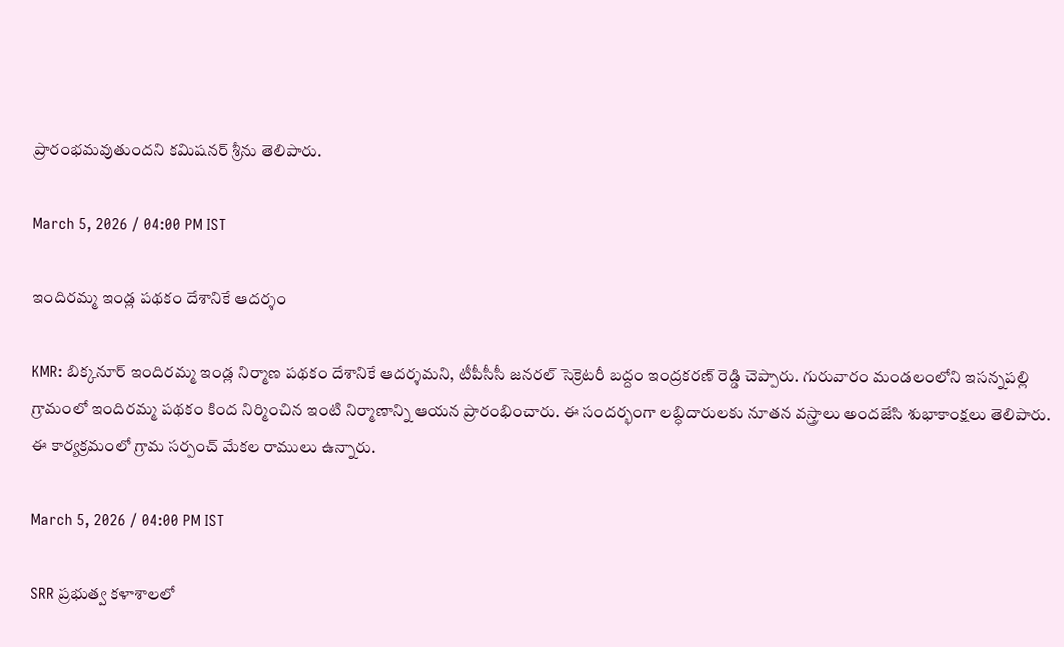ప్రారంభమవుతుందని కమిషనర్ శ్రీను తెలిపారు.

March 5, 2026 / 04:00 PM IST

ఇందిరమ్మ ఇండ్ల పథకం దేశానికే ఆదర్శం

KMR: బిక్కనూర్ ఇందిరమ్మ ఇండ్ల నిర్మాణ పథకం దేశానికే ఆదర్శమని, టీపీసీసీ జనరల్ సెక్రెటరీ బద్దం ఇంద్రకరణ్ రెడ్డి చెప్పారు. గురువారం మండలంలోని ఇసన్నపల్లి గ్రామంలో ఇందిరమ్మ పథకం కింద నిర్మించిన ఇంటి నిర్మాణాన్ని ఆయన ప్రారంభించారు. ఈ సందర్భంగా లబ్ధిదారులకు నూతన వస్త్రాలు అందజేసి శుభాకాంక్షలు తెలిపారు. ఈ కార్యక్రమంలో గ్రామ సర్పంచ్ మేకల రాములు ఉన్నారు.

March 5, 2026 / 04:00 PM IST

SRR ప్రభుత్వ కళాశాలలో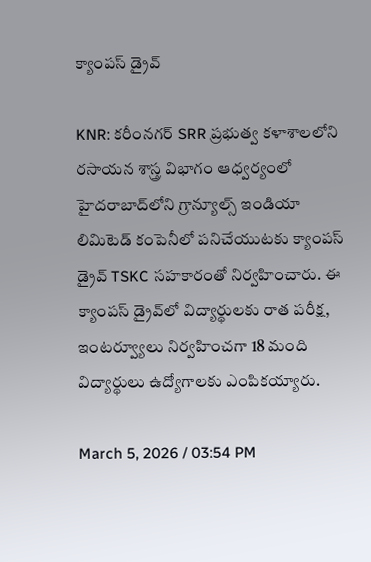క్యాంపస్ డ్రైవ్

KNR: కరీంనగర్ SRR ప్రభుత్వ కళాశాలలోని రసాయన శాస్త్ర విభాగం ఆధ్వర్యంలో హైదరాబాద్‌లోని గ్రాన్యూల్స్ ఇండియా లిమిటెడ్ కంపెనీలో పనిచేయుటకు క్యాంపస్ డ్రైవ్ TSKC సహకారంతో నిర్వహించారు. ఈ క్యాంపస్ డ్రైవ్‌లో విద్యార్థులకు రాత పరీక్ష, ఇంటర్వ్యూలు నిర్వహించగా 18 మంది విద్యార్థులు ఉద్యోగాలకు ఎంపికయ్యారు.

March 5, 2026 / 03:54 PM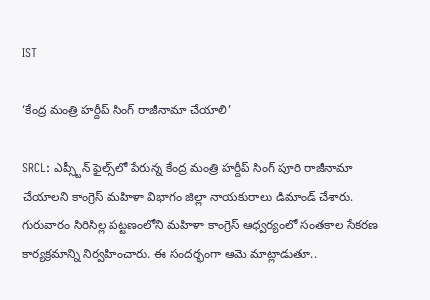IST

‘కేంద్ర మంత్రి హర్దీప్ సింగ్ రాజీనామా చేయాలి’

SRCL: ఎప్స్టీన్ ఫైల్స్‌లో పేరున్న కేంద్ర మంత్రి హర్దీప్ సింగ్ పూరి రాజీనామా చేయాలని కాంగ్రెస్ మహిళా విభాగం జిల్లా నాయకురాలు డిమాండ్ చేశారు. గురువారం సిరిసిల్ల పట్టణంలోని మహిళా కాంగ్రెస్ ఆధ్వర్యంలో సంతకాల సేకరణ కార్యక్రమాన్ని నిర్వహించారు. ఈ సందర్భంగా ఆమె మాట్లాడుతూ..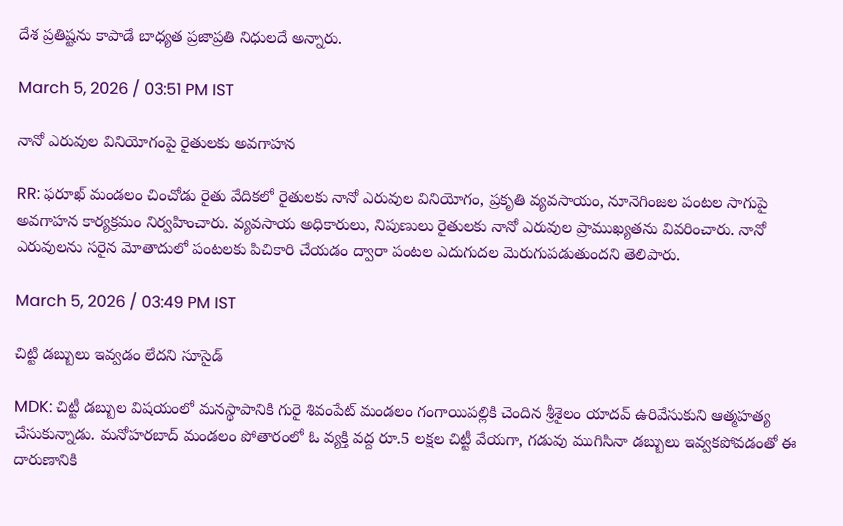దేశ ప్రతిష్టను కాపాడే బాధ్యత ప్రజాప్రతి నిధులదే అన్నారు.

March 5, 2026 / 03:51 PM IST

నానో ఎరువుల వినియోగంపై రైతులకు అవగాహన

RR: ఫరూఖ్ మండలం చించోడు రైతు వేదికలో రైతులకు నానో ఎరువుల వినియోగం, ప్రకృతి వ్యవసాయం, నూనెగింజల పంటల సాగుపై అవగాహన కార్యక్రమం నిర్వహించారు. వ్యవసాయ అధికారులు, నిపుణులు రైతులకు నానో ఎరువుల ప్రాముఖ్యతను వివరించారు. నానో ఎరువులను సరైన మోతాదులో పంటలకు పిచికారి చేయడం ద్వారా పంటల ఎదుగుదల మెరుగుపడుతుందని తెలిపారు.

March 5, 2026 / 03:49 PM IST

చిట్టి డబ్బులు ఇవ్వడం లేదని సూసైడ్

MDK: చిట్టీ డబ్బుల విషయంలో మనస్థాపానికి గురై శివంపేట్ మండలం గంగాయిపల్లికి చెందిన శ్రీశైలం యాదవ్ ఉరివేసుకుని ఆత్మహత్య చేసుకున్నాడు. మనోహరబాద్ మండలం పోతారంలో ఓ వ్యక్తి వద్ద రూ.5 లక్షల చిట్టీ వేయగా, గడువు ముగిసినా డబ్బులు ఇవ్వకపోవడంతో ఈ దారుణానికి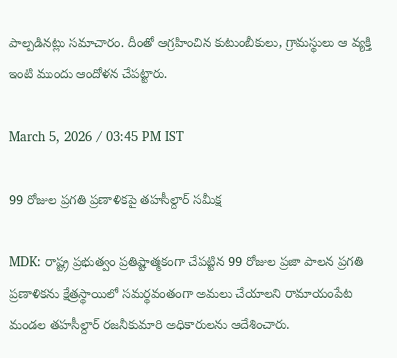పాల్పడినట్లు సమాచారం. దీంతో ఆగ్రహించిన కుటుంబీకులు, గ్రామస్థులు ఆ వ్యక్తి ఇంటి ముందు ఆందోళన చేపట్టారు.

March 5, 2026 / 03:45 PM IST

99 రోజుల ప్రగతి ప్రణాళికపై తహసీల్దార్ సమీక్ష

MDK: రాష్ట్ర ప్రభుత్వం ప్రతిష్టాత్మకంగా చేపట్టిన 99 రోజుల ప్రజా పాలన ప్రగతి ప్రణాళికను క్షేత్రస్థాయిలో సమర్థవంతంగా అమలు చేయాలని రామాయంపేట మండల తహసీల్దార్ రజనీకుమారి అధికారులను ఆదేశించారు.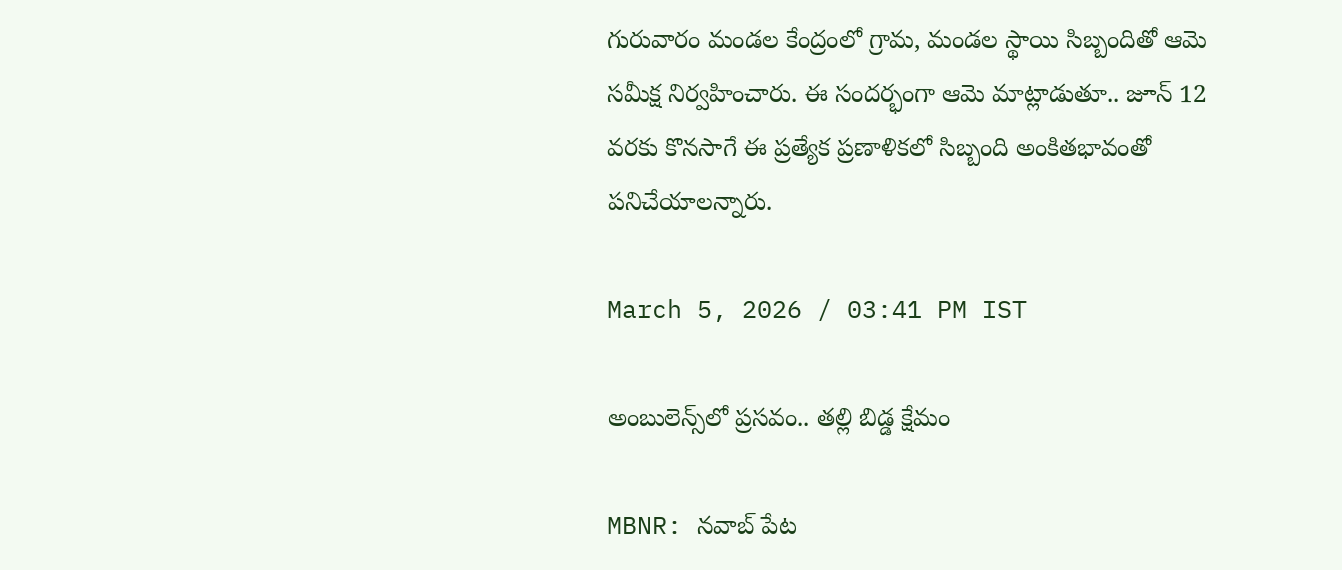గురువారం మండల కేంద్రంలో గ్రామ, మండల స్థాయి సిబ్బందితో ఆమె సమీక్ష నిర్వహించారు. ఈ సందర్భంగా ఆమె మాట్లాడుతూ.. జూన్ 12 వరకు కొనసాగే ఈ ప్రత్యేక ప్రణాళికలో సిబ్బంది అంకితభావంతో పనిచేయాలన్నారు.

March 5, 2026 / 03:41 PM IST

అంబులెన్స్‌లో ప్రసవం.. తల్లి బిడ్డ క్షేమం

MBNR: నవాబ్ పేట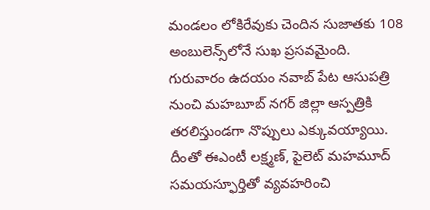మండలం లోకిరేవుకు చెందిన సుజాతకు 108 అంబులెన్స్‌లోనే సుఖ ప్రసవమైంది. గురువారం ఉదయం నవాబ్ పేట ఆసుపత్రి నుంచి మహబూబ్ నగర్ జిల్లా ఆస్పత్రికి తరలిస్తుండగా నొప్పులు ఎక్కువయ్యాయి. దీంతో ఈఎంటీ లక్ష్మణ్, పైలెట్ మహమూద్ సమయస్ఫూర్తితో వ్యవహరించి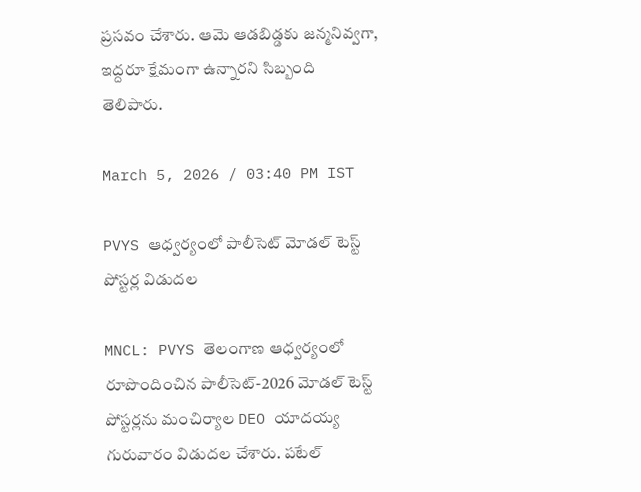ప్రసవం చేశారు. ఆమె ఆడబిడ్డకు జన్మనివ్వగా, ఇద్దరూ క్షేమంగా ఉన్నారని సిబ్బంది తెలిపారు.

March 5, 2026 / 03:40 PM IST

PVYS ఆధ్వర్యంలో పాలీసెట్ మోడల్ టెస్ట్ పోస్టర్ల విడుదల

MNCL: PVYS తెలంగాణ ఆధ్వర్యంలో రూపొందించిన పాలీసెట్-2026 మోడల్ టెస్ట్ పోస్టర్లను మంచిర్యాల DEO యాదయ్య గురువారం విడుదల చేశారు. పటేల్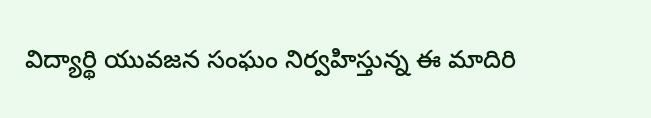విద్యార్థి యువజన సంఘం నిర్వహిస్తున్న ఈ మాదిరి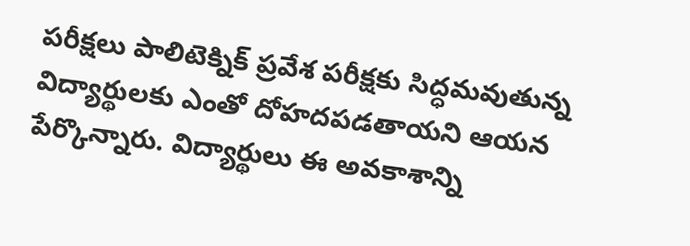పరీక్షలు పాలిటెక్నిక్ ప్రవేశ పరీక్షకు సిద్ధమవుతున్న విద్యార్థులకు ఎంతో దోహదపడతాయని ఆయన పేర్కొన్నారు. విద్యార్థులు ఈ అవకాశాన్ని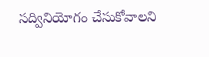సద్వినియోగం చేసుకోవాలని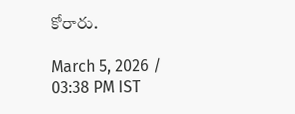కోరారు.

March 5, 2026 / 03:38 PM IST